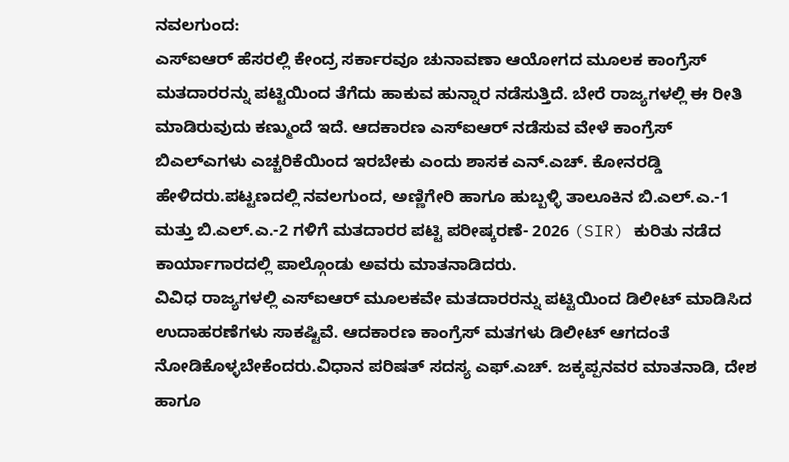ನವಲಗುಂದ:
ಎಸ್ಐಆರ್ ಹೆಸರಲ್ಲಿ ಕೇಂದ್ರ ಸರ್ಕಾರವೂ ಚುನಾವಣಾ ಆಯೋಗದ ಮೂಲಕ ಕಾಂಗ್ರೆಸ್ ಮತದಾರರನ್ನು ಪಟ್ಟಿಯಿಂದ ತೆಗೆದು ಹಾಕುವ ಹುನ್ನಾರ ನಡೆಸುತ್ತಿದೆ. ಬೇರೆ ರಾಜ್ಯಗಳಲ್ಲಿ ಈ ರೀತಿ ಮಾಡಿರುವುದು ಕಣ್ಮುಂದೆ ಇದೆ. ಆದಕಾರಣ ಎಸ್ಐಆರ್ ನಡೆಸುವ ವೇಳೆ ಕಾಂಗ್ರೆಸ್ ಬಿಎಲ್ಎಗಳು ಎಚ್ಚರಿಕೆಯಿಂದ ಇರಬೇಕು ಎಂದು ಶಾಸಕ ಎನ್.ಎಚ್. ಕೋನರಡ್ಡಿ ಹೇಳಿದರು.ಪಟ್ಟಣದಲ್ಲಿ ನವಲಗುಂದ, ಅಣ್ಣಿಗೇರಿ ಹಾಗೂ ಹುಬ್ಬಳ್ಳಿ ತಾಲೂಕಿನ ಬಿ.ಎಲ್.ಎ.-1 ಮತ್ತು ಬಿ.ಎಲ್.ಎ.-2 ಗಳಿಗೆ ಮತದಾರರ ಪಟ್ಟಿ ಪರೀಷ್ಕರಣೆ- 2026 (SIR) ಕುರಿತು ನಡೆದ ಕಾರ್ಯಾಗಾರದಲ್ಲಿ ಪಾಲ್ಗೊಂಡು ಅವರು ಮಾತನಾಡಿದರು.
ವಿವಿಧ ರಾಜ್ಯಗಳಲ್ಲಿ ಎಸ್ಐಆರ್ ಮೂಲಕವೇ ಮತದಾರರನ್ನು ಪಟ್ಟಿಯಿಂದ ಡಿಲೀಟ್ ಮಾಡಿಸಿದ ಉದಾಹರಣೆಗಳು ಸಾಕಷ್ಟಿವೆ. ಆದಕಾರಣ ಕಾಂಗ್ರೆಸ್ ಮತಗಳು ಡಿಲೀಟ್ ಆಗದಂತೆ ನೋಡಿಕೊಳ್ಳಬೇಕೆಂದರು.ವಿಧಾನ ಪರಿಷತ್ ಸದಸ್ಯ ಎಫ್.ಎಚ್. ಜಕ್ಕಪ್ಪನವರ ಮಾತನಾಡಿ, ದೇಶ ಹಾಗೂ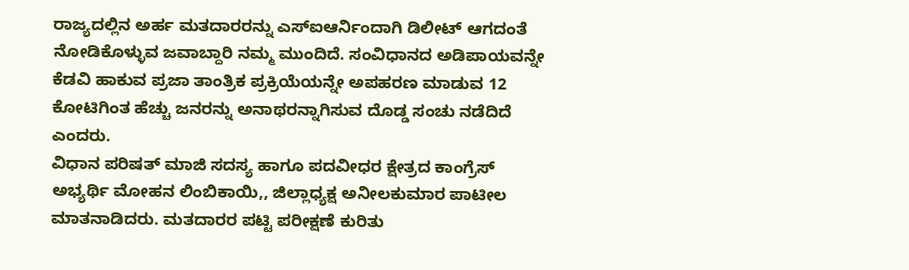ರಾಜ್ಯದಲ್ಲಿನ ಅರ್ಹ ಮತದಾರರನ್ನು ಎಸ್ಐಆರ್ನಿಂದಾಗಿ ಡಿಲೀಟ್ ಆಗದಂತೆ ನೋಡಿಕೊಳ್ಳುವ ಜವಾಬ್ದಾರಿ ನಮ್ಮ ಮುಂದಿದೆ. ಸಂವಿಧಾನದ ಅಡಿಪಾಯವನ್ನೇ ಕೆಡವಿ ಹಾಕುವ ಪ್ರಜಾ ತಾಂತ್ರಿಕ ಪ್ರಕ್ರಿಯೆಯನ್ನೇ ಅಪಹರಣ ಮಾಡುವ 12 ಕೋಟಿಗಿಂತ ಹೆಚ್ಚು ಜನರನ್ನು ಅನಾಥರನ್ನಾಗಿಸುವ ದೊಡ್ಡ ಸಂಚು ನಡೆದಿದೆ ಎಂದರು.
ವಿಧಾನ ಪರಿಷತ್ ಮಾಜಿ ಸದಸ್ಯ ಹಾಗೂ ಪದವೀಧರ ಕ್ಷೇತ್ರದ ಕಾಂಗ್ರೆಸ್ ಅಭ್ಯರ್ಥಿ ಮೋಹನ ಲಿಂಬಿಕಾಯಿ,, ಜಿಲ್ಲಾಧ್ಯಕ್ಷ ಅನೀಲಕುಮಾರ ಪಾಟೀಲ ಮಾತನಾಡಿದರು. ಮತದಾರರ ಪಟ್ಟಿ ಪರೀಕ್ಷಣೆ ಕುರಿತು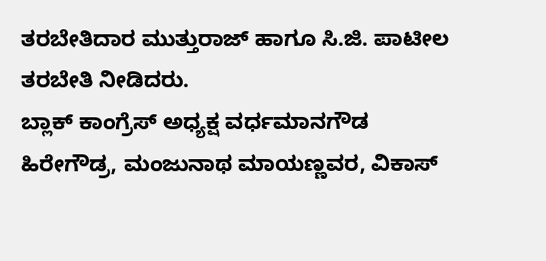ತರಬೇತಿದಾರ ಮುತ್ತುರಾಜ್ ಹಾಗೂ ಸಿ.ಜಿ. ಪಾಟೀಲ ತರಬೇತಿ ನೀಡಿದರು.
ಬ್ಲಾಕ್ ಕಾಂಗ್ರೆಸ್ ಅಧ್ಯಕ್ಷ ವರ್ಧಮಾನಗೌಡ ಹಿರೇಗೌಡ್ರ, ಮಂಜುನಾಥ ಮಾಯಣ್ಣವರ, ವಿಕಾಸ್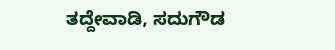ತದ್ದೇವಾಡಿ, ಸದುಗೌಡ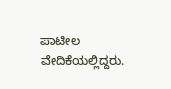ಪಾಟೀಲ ವೇದಿಕೆಯಲ್ಲಿದ್ದರು.